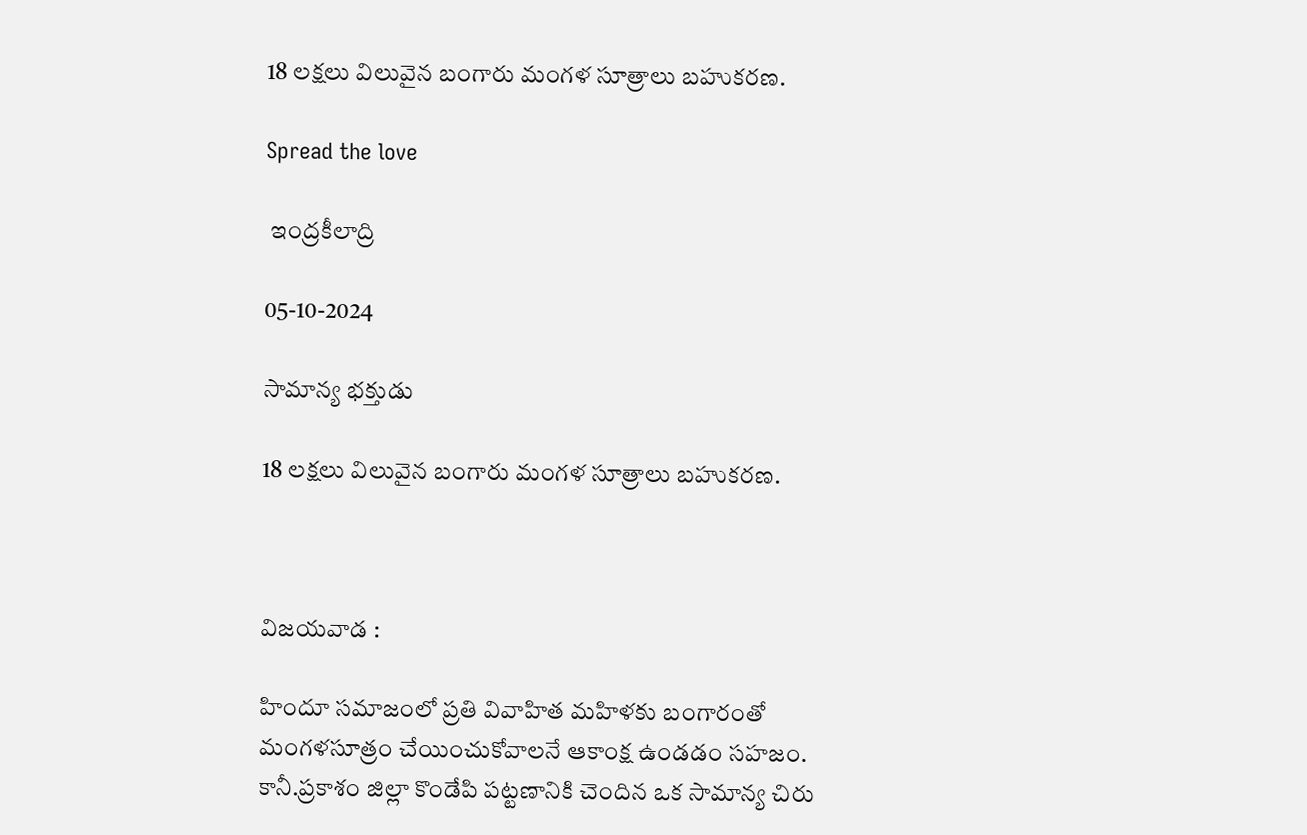18 లక్షలు విలువైన బంగారు మంగళ సూత్రాలు బహుకరణ.

Spread the love

 ఇంద్రకీలాద్రి

05-10-2024

సామాన్య భక్తుడు

18 లక్షలు విలువైన బంగారు మంగళ సూత్రాలు బహుకరణ.



విజయవాడ :

హిందూ సమాజంలో ప్రతి వివాహిత మహిళకు బంగారంతో మంగళసూత్రం చేయించుకోవాలనే ఆకాంక్ష ఉండడం సహజం. కానీ.ప్రకాశం జిల్లా కొండేపి పట్టణానికి చెందిన ఒక సామాన్య చిరు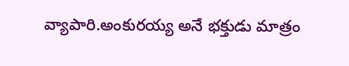వ్యాపారి.అంకురయ్య అనే భక్తుడు మాత్రం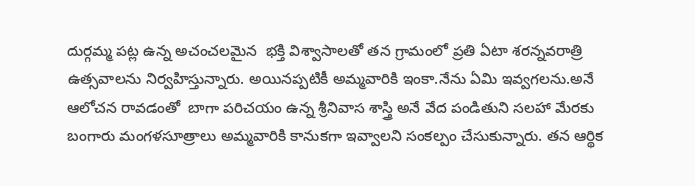దుర్గమ్మ పట్ల ఉన్న అచంచలమైన  భక్తి విశ్వాసాలతో తన గ్రామంలో ప్రతి ఏటా శరన్నవరాత్రి ఉత్సవాలను నిర్వహిస్తున్నారు. అయినప్పటికీ అమ్మవారికి ఇంకా.నేను ఏమి ఇవ్వగలను.అనే ఆలోచన రావడంతో  బాగా పరిచయం ఉన్న శ్రీనివాస శాస్త్రి అనే వేద పండితుని సలహా మేరకు బంగారు మంగళసూత్రాలు అమ్మవారికి కానుకగా ఇవ్వాలని సంకల్పం చేసుకున్నారు. తన ఆర్థిక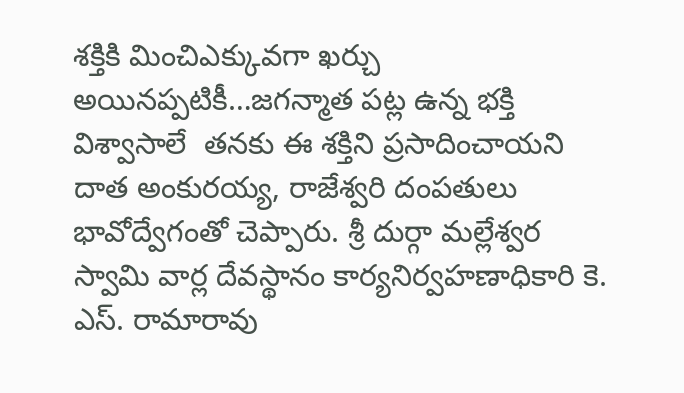శక్తికి మించిఎక్కువగా ఖర్చు అయినప్పటికీ…జగన్మాత పట్ల ఉన్న భక్తి విశ్వాసాలే  తనకు ఈ శక్తిని ప్రసాదించాయని దాత అంకురయ్య, రాజేశ్వరి దంపతులు భావోద్వేగంతో చెప్పారు. శ్రీ దుర్గా మల్లేశ్వర స్వామి వార్ల దేవస్థానం కార్యనిర్వహణాధికారి కె. ఎస్. రామారావు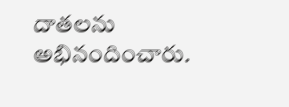దాతలను అభినందించారు.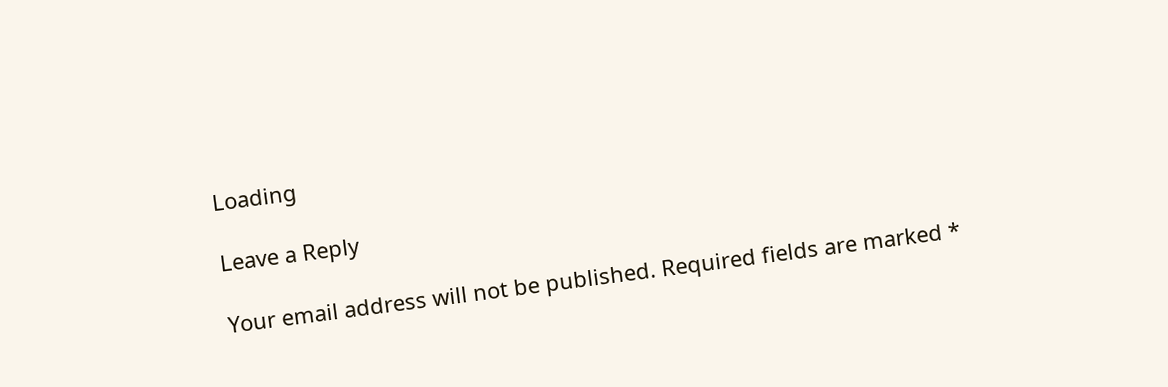Loading

Leave a Reply

Your email address will not be published. Required fields are marked *